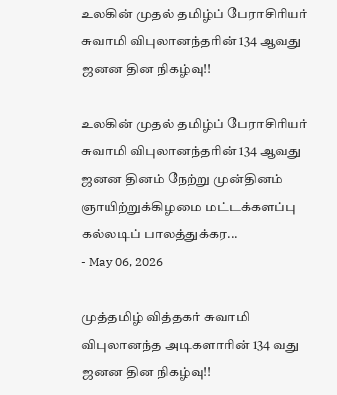உலகின் முதல் தமிழ்ப் பேராசிரியர் சுவாமி விபுலானந்தரின் 134 ஆவது ஜனன தின நிகழ்வு!!

உலகின் முதல் தமிழ்ப் பேராசிரியர் சுவாமி விபுலானந்தரின் 134 ஆவது ஜனன தினம் நேற்று முன்தினம் ஞாயிற்றுக்கிழமை மட்டக்களப்பு கல்லடிப் பாலத்துக்கர...
- May 06, 2026

முத்தமிழ் வித்தகர் சுவாமி விபுலானந்த அடிகளாரின் 134 வது ஜனன தின நிகழ்வு!!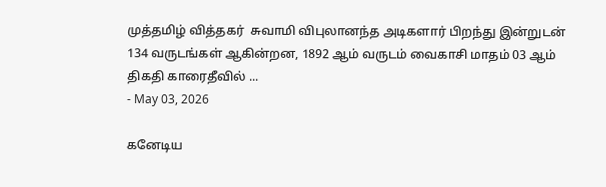முத்தமிழ் வித்தகர்  சுவாமி விபுலானந்த அடிகளார் பிறந்து இன்றுடன் 134 வருடங்கள் ஆகின்றன, 1892 ஆம் வருடம் வைகாசி மாதம் 03 ஆம் திகதி காரைதீவில் ...
- May 03, 2026

கனேடிய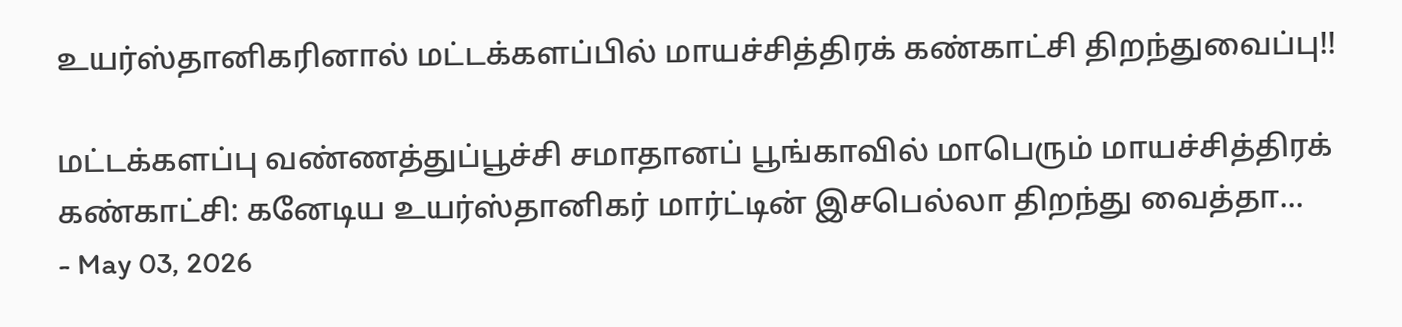உயர்ஸ்தானிகரினால் மட்டக்களப்பில் மாயச்சித்திரக் கண்காட்சி திறந்துவைப்பு!!

மட்டக்களப்பு வண்ணத்துப்பூச்சி சமாதானப் பூங்காவில் மாபெரும் மாயச்சித்திரக் கண்காட்சி: கனேடிய உயர்ஸ்தானிகர் மார்ட்டின் இசபெல்லா திறந்து வைத்தா...
- May 03, 2026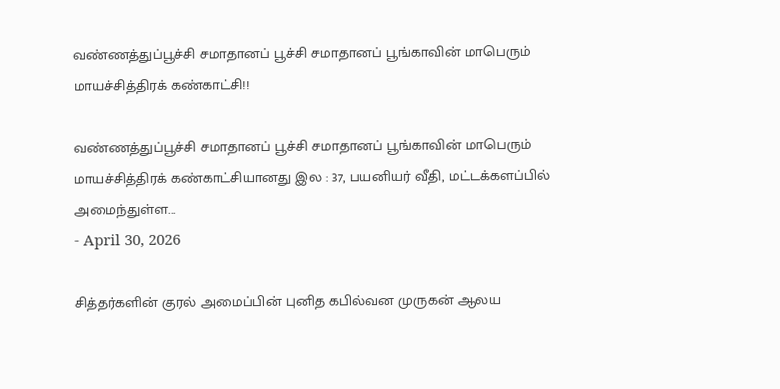வண்ணத்துப்பூச்சி சமாதானப் பூச்சி சமாதானப் பூங்காவின் மாபெரும் மாயச்சித்திரக் கண்காட்சி!!

வண்ணத்துப்பூச்சி சமாதானப் பூச்சி சமாதானப் பூங்காவின் மாபெரும் மாயச்சித்திரக் கண்காட்சியானது இல : 37, பயனியர் வீதி, மட்டக்களப்பில் அமைந்துள்ள...
- April 30, 2026

சித்தர்களின் குரல் அமைப்பின் புனித கபில்வன முருகன் ஆலய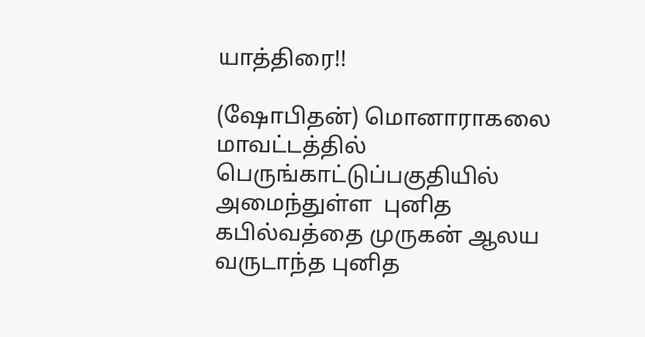யாத்திரை!!

(ஷோபிதன்) மொனாராகலை மாவட்டத்தில் பெருங்காட்டுப்பகுதியில் அமைந்துள்ள  புனித கபில்வத்தை முருகன் ஆலய வருடாந்த புனித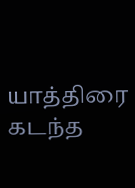யாத்திரை கடந்த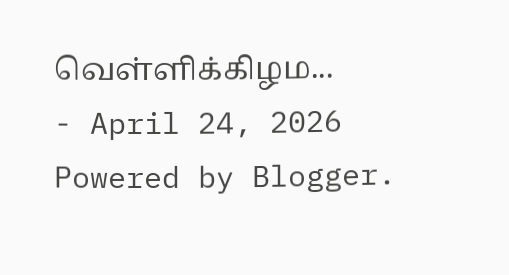வெள்ளிக்கிழம...
- April 24, 2026
Powered by Blogger.